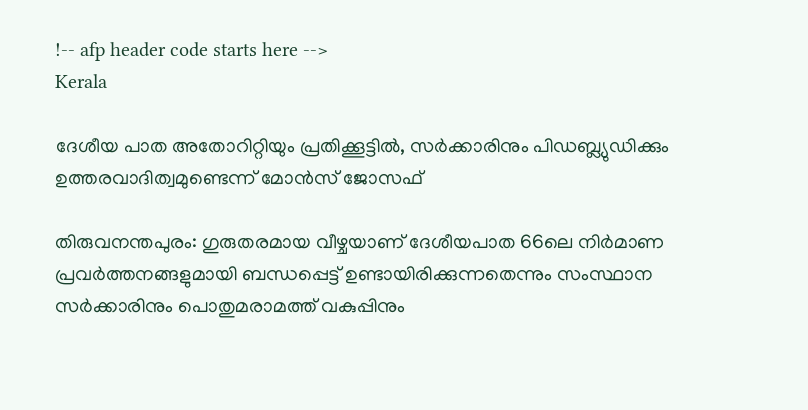!-- afp header code starts here -->
Kerala

ദേശീയ പാത അതോറിറ്റിയും പ്രതിക്കൂട്ടിൽ, സര്‍ക്കാരിനും പിഡബ്ല്യുഡിക്കും ഉത്തരവാദിത്വമുണ്ടെന്ന് മോൻസ് ജോസഫ്

തിരുവനന്തപുരം: ഗുരുതരമായ വീഴ്ചയാണ് ദേശീയപാത 66ലെ നിര്‍മാണ പ്രവര്‍ത്തനങ്ങളുമായി ബന്ധപ്പെട്ട് ഉണ്ടായിരിക്കുന്നതെന്നും സംസ്ഥാന സര്‍ക്കാരിനും പൊതുമരാമത്ത് വകുപ്പിനും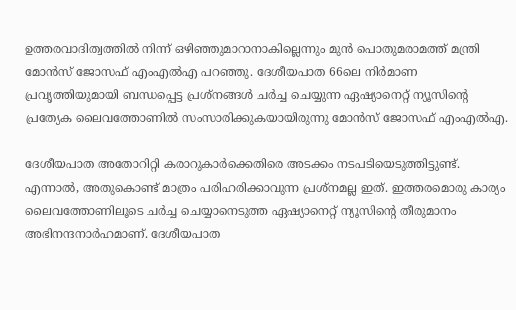ഉത്തരവാദിത്വത്തിൽ നിന്ന് ഒഴിഞ്ഞുമാറാനാകില്ലെന്നും മുൻ പൊതുമരാമത്ത് മന്ത്രി മോൻസ് ജോസഫ് എംഎൽഎ പറഞ്ഞു. ദേശീയപാത 66ലെ നിര്‍മാണ പ്രവൃത്തിയുമായി ബന്ധപ്പെട്ട പ്രശ്നങ്ങള്‍ ചര്‍ച്ച ചെയ്യുന്ന ഏഷ്യാനെറ്റ് ന്യൂസിന്‍റെ പ്രത്യേക ലൈവത്തോണിൽ സംസാരിക്കുകയായിരുന്നു മോൻസ് ജോസഫ് എംഎൽഎ.

ദേശീയപാത അതോറിറ്റി കരാറുകാര്‍ക്കെതിരെ അടക്കം നടപടിയെടുത്തിട്ടുണ്ട്. എന്നാൽ, അതുകൊണ്ട് മാത്രം പരിഹരിക്കാവുന്ന പ്രശ്നമല്ല ഇത്. ഇത്തരമൊരു കാര്യം ലൈവത്തോണിലൂടെ ചര്‍ച്ച ചെയ്യാനെടുത്ത ഏഷ്യാനെറ്റ് ന്യൂസിന്‍റെ തീരുമാനം അഭിനന്ദനാര്‍ഹമാണ്. ദേശീയപാത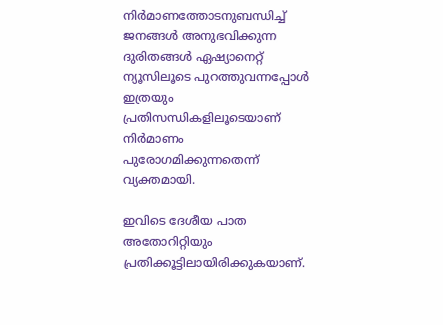നിര്‍മാണത്തോടനുബന്ധിച്ച് ജനങ്ങള്‍ അനുഭവിക്കുന്ന ദുരിതങ്ങള്‍ ഏഷ്യാനെറ്റ് ന്യൂസിലൂടെ പുറത്തുവന്നപ്പോള്‍ ഇത്രയും പ്രതിസന്ധികളിലൂടെയാണ് നിര്‍മാണം പുരോഗമിക്കുന്നതെന്ന് വ്യക്തമായി.

ഇവിടെ ദേശീയ പാത അതോറിറ്റിയും പ്രതിക്കൂട്ടിലായിരിക്കുകയാണ്.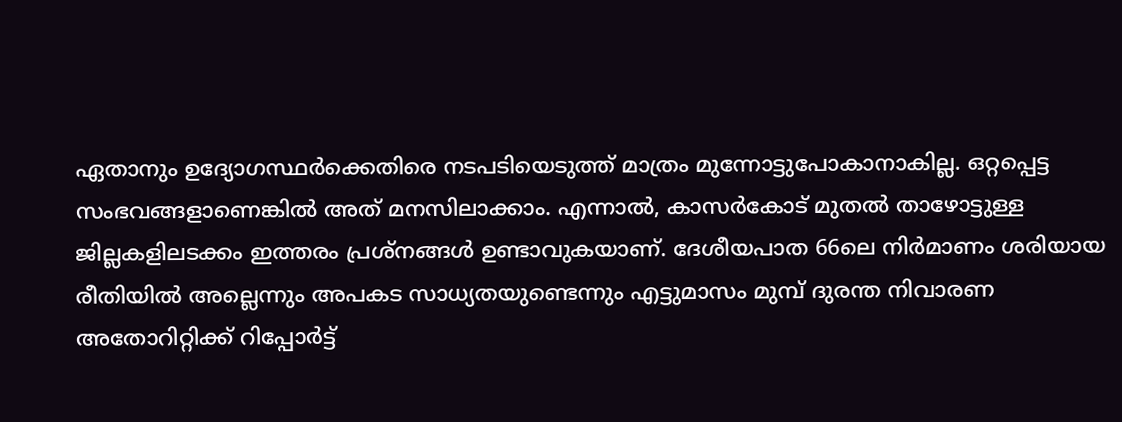ഏതാനും ഉദ്യോഗസ്ഥര്‍ക്കെതിരെ നടപടിയെടുത്ത് മാത്രം മുന്നോട്ടുപോകാനാകില്ല. ഒറ്റപ്പെട്ട സംഭവങ്ങളാണെങ്കിൽ അത് മനസിലാക്കാം. എന്നാൽ, കാസര്‍കോട് മുതൽ താഴോട്ടുള്ള ജില്ലകളിലടക്കം ഇത്തരം പ്രശ്നങ്ങൾ ഉണ്ടാവുകയാണ്. ദേശീയപാത 66ലെ നിര്‍മാണം ശരിയായ രീതിയില്‍ അല്ലെന്നും അപകട സാധ്യതയുണ്ടെന്നും എട്ടുമാസം മുമ്പ് ദുരന്ത നിവാരണ അതോറിറ്റിക്ക് റിപ്പോര്‍ട്ട്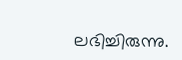ലഭിച്ചിരുന്നു.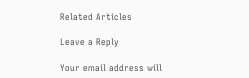Related Articles

Leave a Reply

Your email address will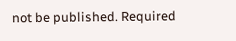not be published. Required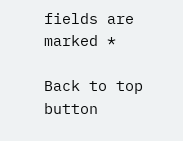fields are marked *

Back to top button